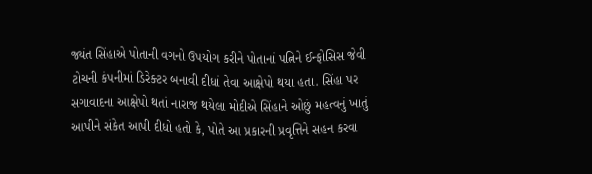જ્યંત સિંહાએ પોતાની વગનો ઉપયોગ કરીને પોતાનાં પત્નિને ઈન્ફોસિસ જેવી ટોચની કંપનીમાં ડિરેક્ટર બનાવી દીધાં તેવા આક્ષેપો થયા હતા. સિંહા પર સગાવાદના આક્ષેપો થતાં નારાજ થયેલા મોદીએ સિંહાને ઓછું મહત્વનું ખાતું આપીને સંકેત આપી દીધો હતો કે, પોતે આ પ્રકારની પ્રવૃત્તિને સહન કરવા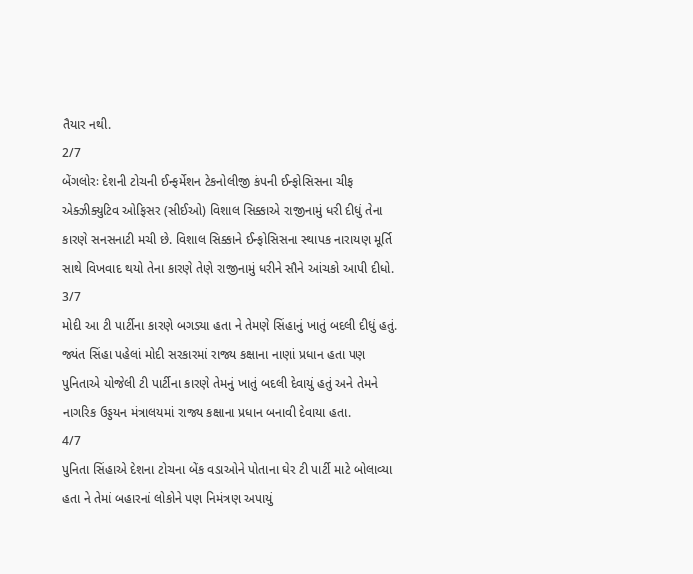તૈયાર નથી.
2/7
બેંગલોરઃ દેશની ટોચની ઈન્ફર્મેશન ટેકનોલીજી કંપની ઈન્ફોસિસના ચીફ એક્ઝીક્યુટિવ ઓફિસર (સીઈઓ) વિશાલ સિક્કાએ રાજીનામું ધરી દીધું તેના કારણે સનસનાટી મચી છે. વિશાલ સિક્કાને ઈન્ફોસિસના સ્થાપક નારાયણ મૂર્તિ સાથે વિખવાદ થયો તેના કારણે તેણે રાજીનામું ધરીને સૌને આંચકો આપી દીધો.
3/7
મોદી આ ટી પાર્ટીના કારણે બગડ્યા હતા ને તેમણે સિંહાનું ખાતું બદલી દીધું હતું. જ્યંત સિંહા પહેલાં મોદી સરકારમાં રાજ્ય કક્ષાના નાણાં પ્રધાન હતા પણ પુનિતાએ યોજેલી ટી પાર્ટીના કારણે તેમનું ખાતું બદલી દેવાયું હતું અને તેમને નાગરિક ઉડ્ડયન મંત્રાલયમાં રાજ્ય કક્ષાના પ્રધાન બનાવી દેવાયા હતા.
4/7
પુનિતા સિંહાએ દેશના ટોચના બેંક વડાઓને પોતાના ઘેર ટી પાર્ટી માટે બોલાવ્યા હતા ને તેમાં બહારનાં લોકોને પણ નિમંત્રણ અપાયું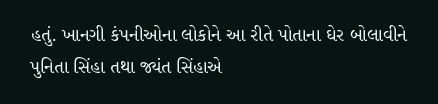હતું. ખાનગી કંપનીઓના લોકોને આ રીતે પોતાના ઘેર બોલાવીને પુનિતા સિંહા તથા જ્યંત સિંહાએ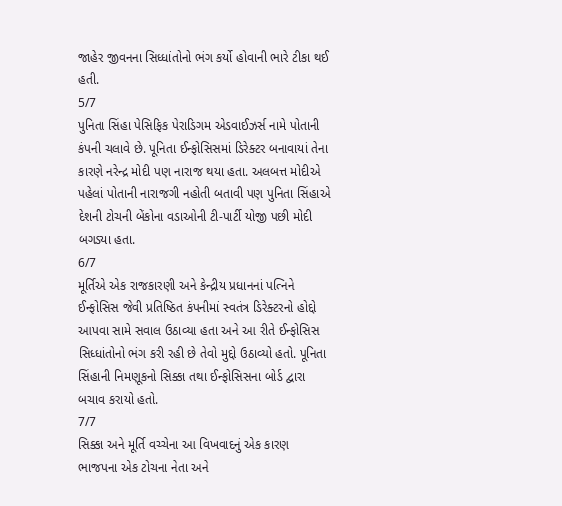જાહેર જીવનના સિધ્ધાંતોનો ભંગ કર્યો હોવાની ભારે ટીકા થઈ હતી.
5/7
પુનિતા સિંહા પેસિફિક પેરાડિગમ એડવાઈઝર્સ નામે પોતાની કંપની ચલાવે છે. પૂનિતા ઈન્ફોસિસમાં ડિરેક્ટર બનાવાયાં તેના કારણે નરેન્દ્ર મોદી પણ નારાજ થયા હતા. અલબત્ત મોદીએ પહેલાં પોતાની નારાજગી નહોતી બતાવી પણ પુનિતા સિંહાએ દેશની ટોચની બેંકોના વડાઓની ટી-પાર્ટી યોજી પછી મોદી બગડ્યા હતા.
6/7
મૂર્તિએ એક રાજકારણી અને કેન્દ્રીય પ્રધાનનાં પત્નિને ઈન્ફોસિસ જેવી પ્રતિષ્ઠિત કંપનીમાં સ્વતંત્ર ડિરેક્ટરનો હોદ્દો આપવા સામે સવાલ ઉઠાવ્યા હતા અને આ રીતે ઈન્ફોસિસ સિધ્ધાંતોનો ભંગ કરી રહી છે તેવો મુદ્દો ઉઠાવ્યો હતો. પૂનિતા સિંહાની નિમણૂકનો સિક્કા તથા ઈન્ફોસિસના બોર્ડ દ્વારા બચાવ કરાયો હતો.
7/7
સિક્કા અને મૂર્તિ વચ્ચેના આ વિખવાદનું એક કારણ ભાજપના એક ટોચના નેતા અને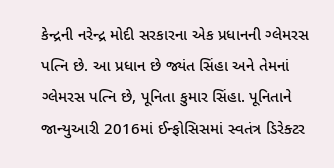કેન્દ્રની નરેન્દ્ર મોદી સરકારના એક પ્રધાનની ગ્લેમરસ પત્નિ છે. આ પ્રધાન છે જ્યંત સિંહા અને તેમનાં ગ્લેમરસ પત્નિ છે, પૂનિતા કુમાર સિંહા. પૂનિતાને જાન્યુઆરી 2016માં ઈન્ફોસિસમાં સ્વતંત્ર ડિરેક્ટર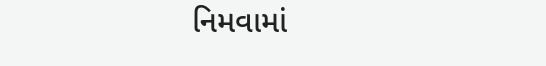નિમવામાં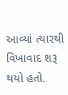આવ્યાં ત્યારથી વિખાવાદ શરૂ થયો હતો.